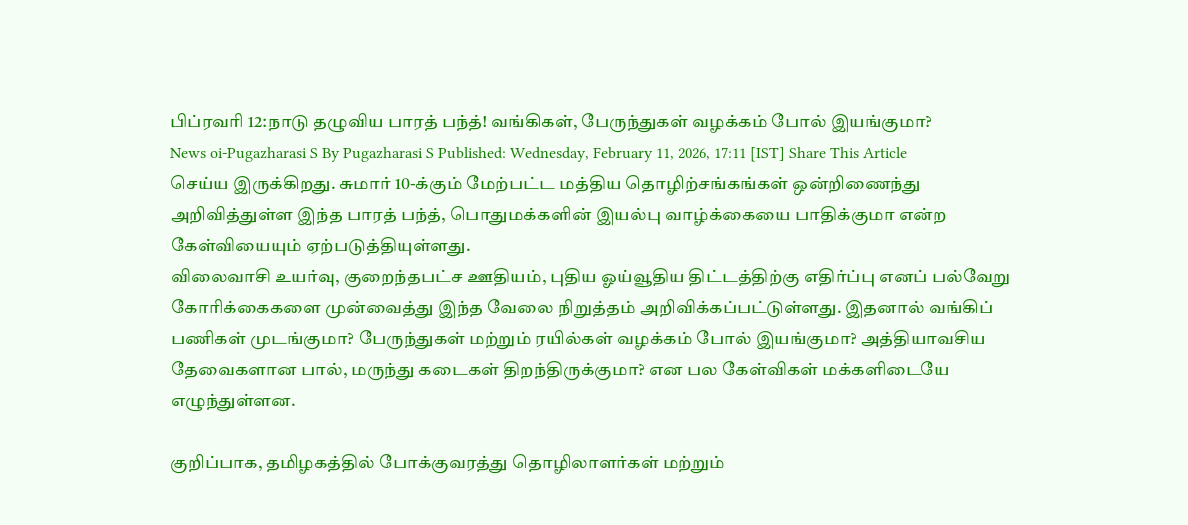பிப்ரவரி 12:நாடு தழுவிய பாரத் பந்த்! வங்கிகள், பேருந்துகள் வழக்கம் போல் இயங்குமா?
News oi-Pugazharasi S By Pugazharasi S Published: Wednesday, February 11, 2026, 17:11 [IST] Share This Article
செய்ய இருக்கிறது. சுமார் 10-க்கும் மேற்பட்ட மத்திய தொழிற்சங்கங்கள் ஒன்றிணைந்து அறிவித்துள்ள இந்த பாரத் பந்த், பொதுமக்களின் இயல்பு வாழ்க்கையை பாதிக்குமா என்ற கேள்வியையும் ஏற்படுத்தியுள்ளது.
விலைவாசி உயர்வு, குறைந்தபட்ச ஊதியம், புதிய ஓய்வூதிய திட்டத்திற்கு எதிர்ப்பு எனப் பல்வேறு கோரிக்கைகளை முன்வைத்து இந்த வேலை நிறுத்தம் அறிவிக்கப்பட்டுள்ளது. இதனால் வங்கிப் பணிகள் முடங்குமா? பேருந்துகள் மற்றும் ரயில்கள் வழக்கம் போல் இயங்குமா? அத்தியாவசிய தேவைகளான பால், மருந்து கடைகள் திறந்திருக்குமா? என பல கேள்விகள் மக்களிடையே எழுந்துள்ளன.

குறிப்பாக, தமிழகத்தில் போக்குவரத்து தொழிலாளர்கள் மற்றும்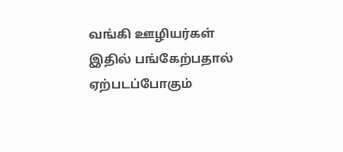வங்கி ஊழியர்கள் இதில் பங்கேற்பதால் ஏற்படப்போகும்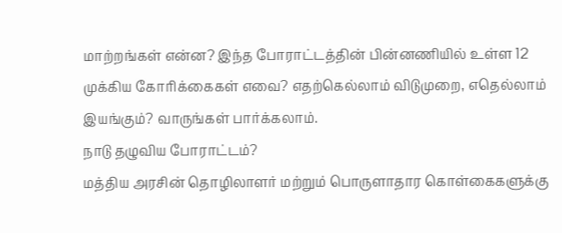மாற்றங்கள் என்ன? இந்த போராட்டத்தின் பின்னணியில் உள்ள 12 முக்கிய கோரிக்கைகள் எவை? எதற்கெல்லாம் விடுமுறை, எதெல்லாம் இயங்கும்? வாருங்கள் பார்க்கலாம்.
நாடு தழுவிய போராட்டம்?
மத்திய அரசின் தொழிலாளர் மற்றும் பொருளாதார கொள்கைகளுக்கு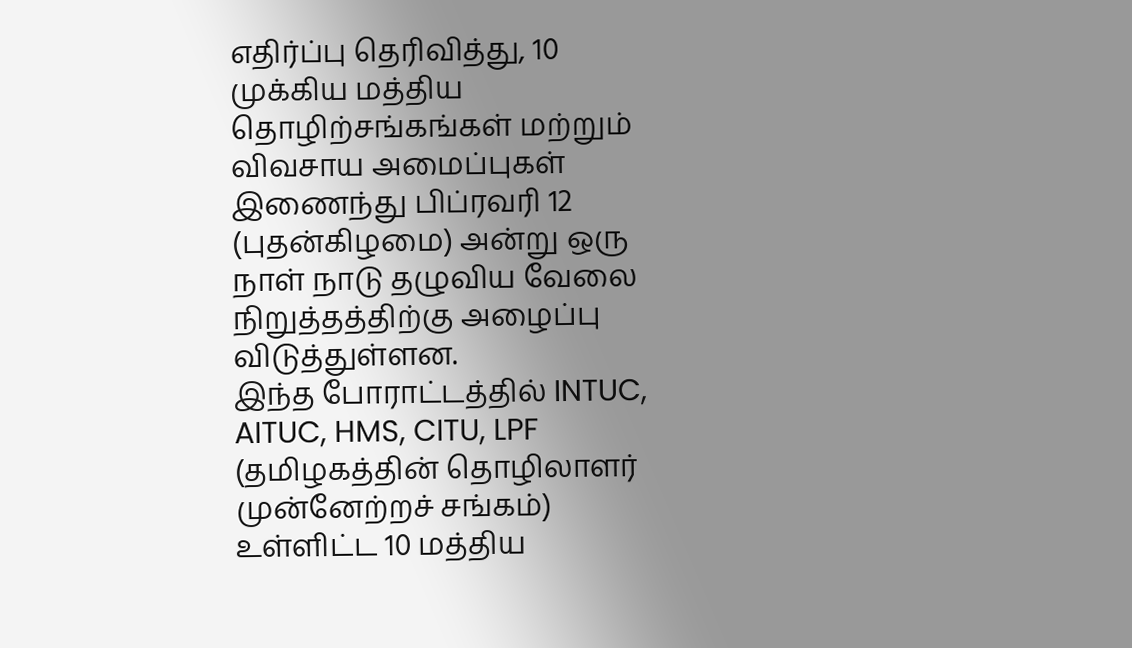எதிர்ப்பு தெரிவித்து, 10 முக்கிய மத்திய தொழிற்சங்கங்கள் மற்றும் விவசாய அமைப்புகள் இணைந்து பிப்ரவரி 12 (புதன்கிழமை) அன்று ஒரு நாள் நாடு தழுவிய வேலை நிறுத்தத்திற்கு அழைப்பு விடுத்துள்ளன.
இந்த போராட்டத்தில் INTUC, AITUC, HMS, CITU, LPF (தமிழகத்தின் தொழிலாளர் முன்னேற்றச் சங்கம்) உள்ளிட்ட 10 மத்திய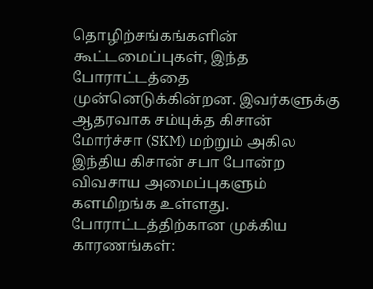தொழிற்சங்கங்களின் கூட்டமைப்புகள், இந்த போராட்டத்தை முன்னெடுக்கின்றன. இவர்களுக்கு ஆதரவாக சம்யுக்த கிசான் மோர்ச்சா (SKM) மற்றும் அகில இந்திய கிசான் சபா போன்ற விவசாய அமைப்புகளும் களமிறங்க உள்ளது.
போராட்டத்திற்கான முக்கிய காரணங்கள்: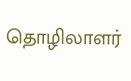தொழிலாளர்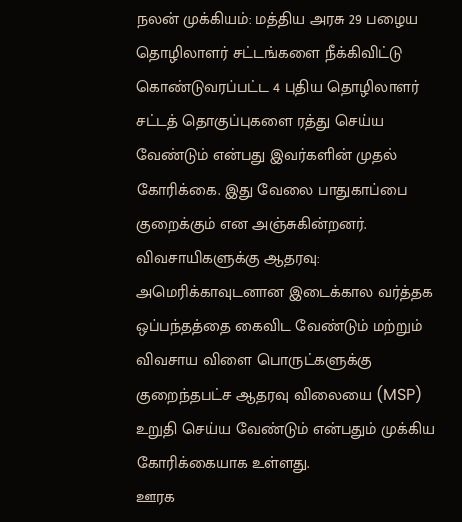நலன் முக்கியம்: மத்திய அரசு 29 பழைய தொழிலாளர் சட்டங்களை நீக்கிவிட்டு கொண்டுவரப்பட்ட 4 புதிய தொழிலாளர் சட்டத் தொகுப்புகளை ரத்து செய்ய வேண்டும் என்பது இவர்களின் முதல் கோரிக்கை. இது வேலை பாதுகாப்பை குறைக்கும் என அஞ்சுகின்றனர்.
விவசாயிகளுக்கு ஆதரவு: அமெரிக்காவுடனான இடைக்கால வர்த்தக ஒப்பந்தத்தை கைவிட வேண்டும் மற்றும் விவசாய விளை பொருட்களுக்கு குறைந்தபட்ச ஆதரவு விலையை (MSP) உறுதி செய்ய வேண்டும் என்பதும் முக்கிய கோரிக்கையாக உள்ளது.
ஊரக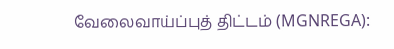வேலைவாய்ப்புத் திட்டம் (MGNREGA):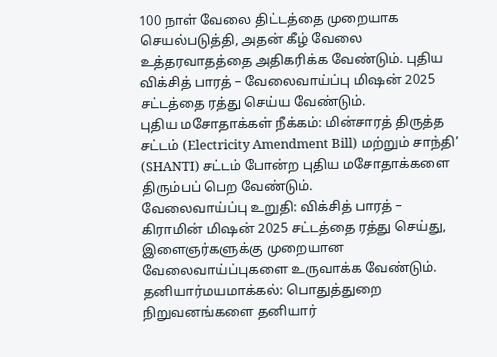100 நாள் வேலை திட்டத்தை முறையாக செயல்படுத்தி, அதன் கீழ் வேலை உத்தரவாதத்தை அதிகரிக்க வேண்டும். புதிய விக்சித் பாரத் – வேலைவாய்ப்பு மிஷன் 2025 சட்டத்தை ரத்து செய்ய வேண்டும்.
புதிய மசோதாக்கள் நீக்கம்: மின்சாரத் திருத்த சட்டம் (Electricity Amendment Bill) மற்றும் சாந்தி’ (SHANTI) சட்டம் போன்ற புதிய மசோதாக்களை திரும்பப் பெற வேண்டும்.
வேலைவாய்ப்பு உறுதி: விக்சித் பாரத் – கிராமின் மிஷன் 2025 சட்டத்தை ரத்து செய்து, இளைஞர்களுக்கு முறையான வேலைவாய்ப்புகளை உருவாக்க வேண்டும்.
தனியார்மயமாக்கல்: பொதுத்துறை நிறுவனங்களை தனியார்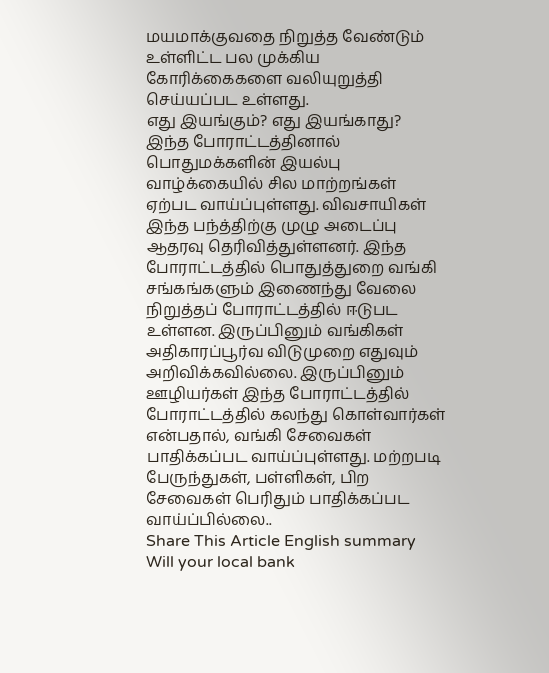மயமாக்குவதை நிறுத்த வேண்டும் உள்ளிட்ட பல முக்கிய கோரிக்கைகளை வலியுறுத்தி செய்யப்பட உள்ளது.
எது இயங்கும்? எது இயங்காது?
இந்த போராட்டத்தினால் பொதுமக்களின் இயல்பு வாழ்க்கையில் சில மாற்றங்கள் ஏற்பட வாய்ப்புள்ளது. விவசாயிகள் இந்த பந்த்திற்கு முழு அடைப்பு ஆதரவு தெரிவித்துள்ளனர். இந்த போராட்டத்தில் பொதுத்துறை வங்கி சங்கங்களும் இணைந்து வேலை நிறுத்தப் போராட்டத்தில் ஈடுபட உள்ளன. இருப்பினும் வங்கிகள் அதிகாரப்பூர்வ விடுமுறை எதுவும் அறிவிக்கவில்லை. இருப்பினும் ஊழியர்கள் இந்த போராட்டத்தில் போராட்டத்தில் கலந்து கொள்வார்கள் என்பதால், வங்கி சேவைகள் பாதிக்கப்பட வாய்ப்புள்ளது. மற்றபடி பேருந்துகள், பள்ளிகள், பிற சேவைகள் பெரிதும் பாதிக்கப்பட வாய்ப்பில்லை..
Share This Article English summary
Will your local bank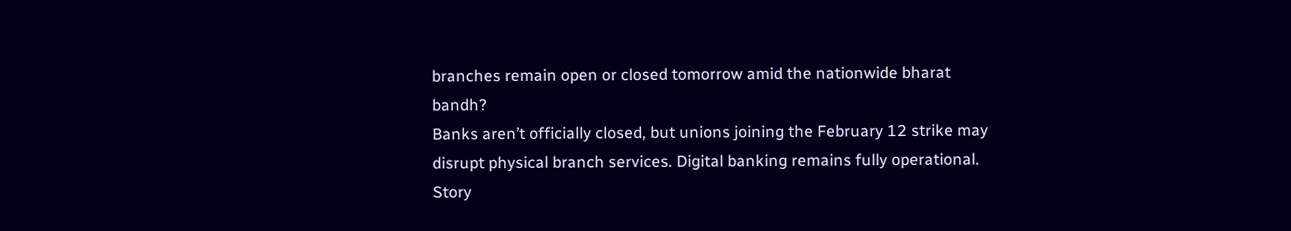branches remain open or closed tomorrow amid the nationwide bharat bandh?
Banks aren’t officially closed, but unions joining the February 12 strike may disrupt physical branch services. Digital banking remains fully operational. Story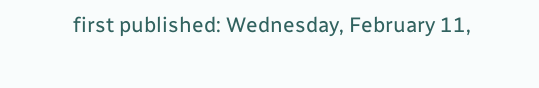first published: Wednesday, February 11,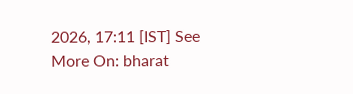2026, 17:11 [IST] See More On: bharat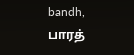bandh, பாரத்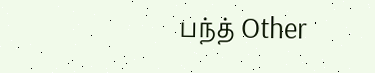பந்த் Other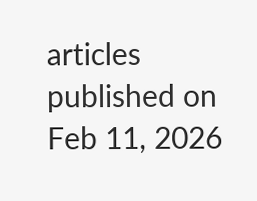articles published on Feb 11, 2026